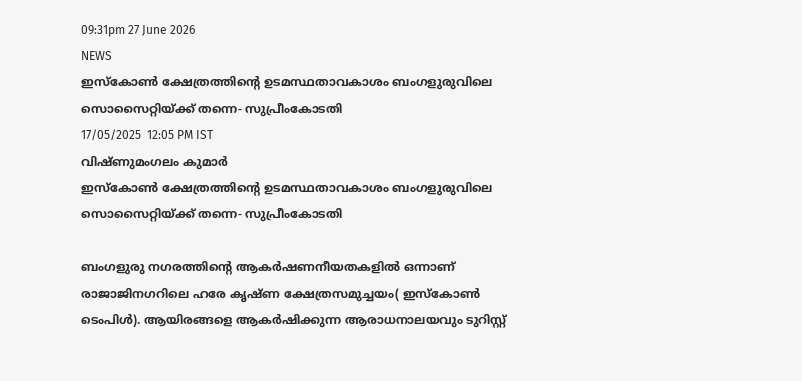09:31pm 27 June 2026
NEWS
ഇസ്കോൺ ക്ഷേത്രത്തിന്റെ ഉടമസ്ഥതാവകാശം ബംഗളുരുവിലെ സൊസൈറ്റിയ്ക്ക് തന്നെ- സുപ്രീംകോടതി
17/05/2025  12:05 PM IST
വിഷ്ണുമംഗലം കുമാർ
ഇസ്കോൺ ക്ഷേത്രത്തിന്റെ ഉടമസ്ഥതാവകാശം ബംഗളുരുവിലെ സൊസൈറ്റിയ്ക്ക് തന്നെ- സുപ്രീംകോടതി

ബംഗളുരു നഗരത്തിന്റെ ആകർഷണനീയതകളിൽ ഒന്നാണ് രാജാജിനഗറിലെ ഹരേ കൃഷ്ണ ക്ഷേത്രസമുച്ചയം( ഇസ്കോൺ ടെംപിൾ). ആയിരങ്ങളെ ആകർഷിക്കുന്ന ആരാധനാലയവും ടുറിസ്റ്റ്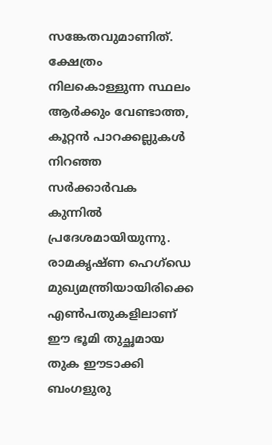സങ്കേതവുമാണിത്. ക്ഷേത്രം നിലകൊള്ളുന്ന സ്ഥലം ആർക്കും വേണ്ടാത്ത, കൂറ്റൻ പാറക്കല്ലുകൾ നിറഞ്ഞ സർക്കാർവക കുന്നിൽ പ്രദേശമായിയുന്നു. രാമകൃഷ്ണ ഹെഗ്‌ഡെ മുഖ്യമന്ത്രിയായിരിക്കെ എൺപതുകളിലാണ് ഈ ഭൂമി തുച്ഛമായ തുക ഈടാക്കി ബംഗളുരു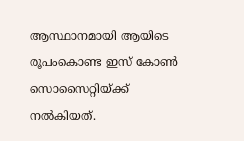ആസ്ഥാനമായി ആയിടെ രൂപംകൊണ്ട ഇസ് കോൺ സൊസൈറ്റിയ്ക്ക് നൽകിയത്.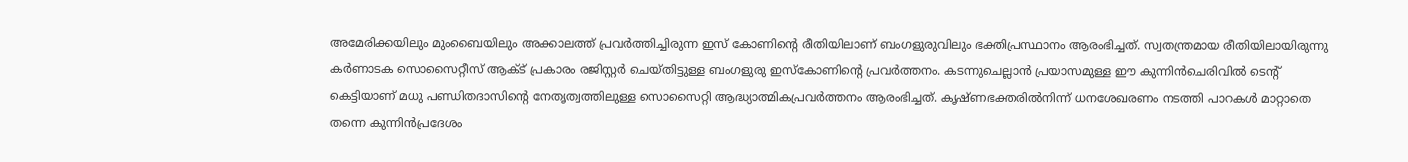അമേരിക്കയിലും മുംബൈയിലും അക്കാലത്ത് പ്രവർത്തിച്ചിരുന്ന ഇസ് കോണിന്റെ രീതിയിലാണ് ബംഗളുരുവിലും ഭക്തിപ്രസ്ഥാനം ആരംഭിച്ചത്. സ്വതന്ത്രമായ രീതിയിലായിരുന്നു  കർണാടക സൊസൈറ്റീസ് ആക്ട് പ്രകാരം രജിസ്റ്റർ ചെയ്തിട്ടുള്ള ബംഗളുരു ഇസ്കോണിന്റെ പ്രവർത്തനം. കടന്നുചെല്ലാൻ പ്രയാസമുള്ള ഈ കുന്നിൻചെരിവിൽ ടെന്റ് കെട്ടിയാണ് മധു പണ്ഡിതദാസിന്റെ നേതൃത്വത്തിലുള്ള സൊസൈറ്റി ആദ്ധ്യാത്മികപ്രവർത്തനം ആരംഭിച്ചത്. കൃഷ്ണഭക്തരിൽനിന്ന് ധനശേഖരണം നടത്തി പാറകൾ മാറ്റാതെ തന്നെ കുന്നിൻപ്രദേശം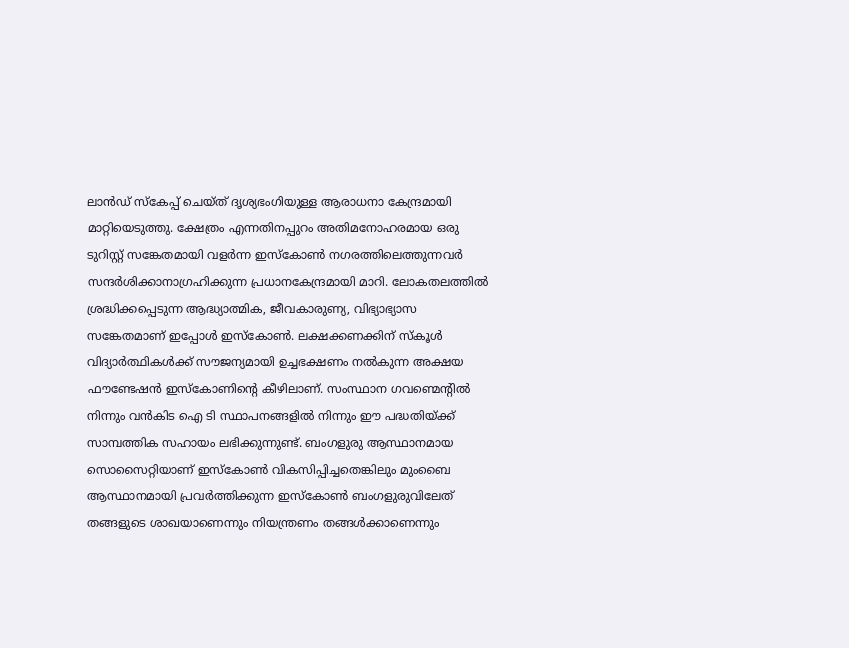ലാൻഡ് സ്കേപ്പ് ചെയ്ത് ദൃശ്യഭംഗിയുള്ള ആരാധനാ കേന്ദ്രമായി മാറ്റിയെടുത്തു. ക്ഷേത്രം എന്നതിനപ്പുറം അതിമനോഹരമായ ഒരു ടുറിസ്റ്റ് സങ്കേതമായി വളർന്ന ഇസ്കോൺ നഗരത്തിലെത്തുന്നവർ സന്ദർശിക്കാനാഗ്രഹിക്കുന്ന പ്രധാനകേന്ദ്രമായി മാറി. ലോകതലത്തിൽ ശ്രദ്ധിക്കപ്പെടുന്ന ആദ്ധ്യാത്മിക, ജീവകാരുണ്യ, വിഭ്യാഭ്യാസ സങ്കേതമാണ് ഇപ്പോൾ ഇസ്കോൺ. ലക്ഷക്കണക്കിന് സ്കൂൾ വിദ്യാർത്ഥികൾക്ക് സൗജന്യമായി ഉച്ചഭക്ഷണം നൽകുന്ന അക്ഷയ ഫൗണ്ടേഷൻ ഇസ്കോണിന്റെ കീഴിലാണ്. സംസ്ഥാന ഗവണ്മെന്റിൽ നിന്നും വൻകിട ഐ ടി സ്ഥാപനങ്ങളിൽ നിന്നും ഈ പദ്ധതിയ്ക്ക് സാമ്പത്തിക സഹായം ലഭിക്കുന്നുണ്ട്. ബംഗളുരു ആസ്ഥാനമായ സൊസൈറ്റിയാണ് ഇസ്കോൺ വികസിപ്പിച്ചതെങ്കിലും മുംബൈ ആസ്ഥാനമായി പ്രവർത്തിക്കുന്ന ഇസ്കോൺ ബംഗളുരുവിലേത് തങ്ങളുടെ ശാഖയാണെന്നും നിയന്ത്രണം തങ്ങൾക്കാണെന്നും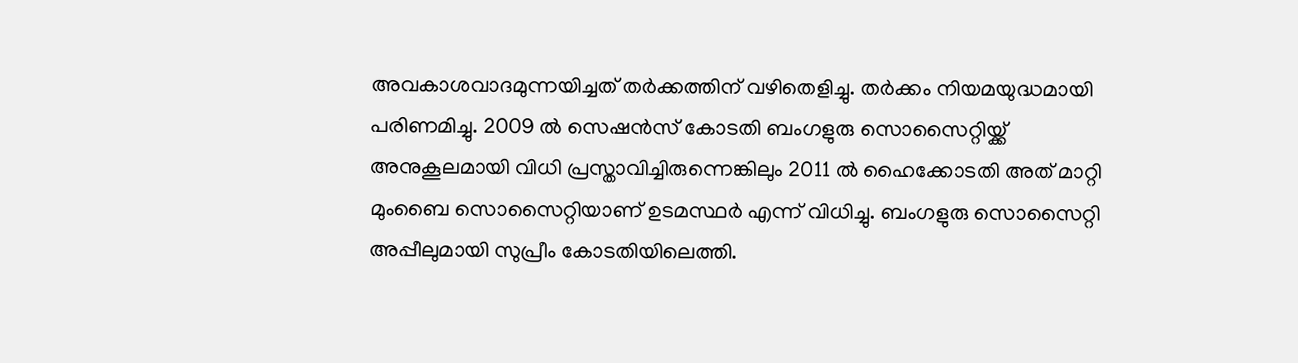അവകാശവാദമുന്നയിച്ചത് തർക്കത്തിന് വഴിതെളിച്ചു. തർക്കം നിയമയുദ്ധമായി പരിണമിച്ചു. 2009 ൽ സെഷൻസ് കോടതി ബംഗളുരു സൊസൈറ്റിയ്ക്ക് അനുകൂലമായി വിധി പ്രസ്താവിച്ചിരുന്നെങ്കിലും 2011 ൽ ഹൈക്കോടതി അത് മാറ്റി മുംബൈ സൊസൈറ്റിയാണ് ഉടമസ്ഥർ എന്ന് വിധിച്ചു. ബംഗളുരു സൊസൈറ്റി അപ്പീലുമായി സുപ്രീം കോടതിയിലെത്തി.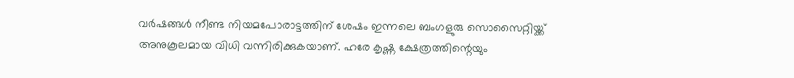വർഷങ്ങൾ നീണ്ട നിയമപോരാട്ടത്തിന് ശേഷം ഇന്നലെ ബംഗളുരു സൊസൈറ്റിയ്ക്ക് അനുകൂലമായ വിധി വന്നിരിക്കുകയാണ്. ഹരേ കൃഷ്ണ ക്ഷേത്രത്തിന്റെയും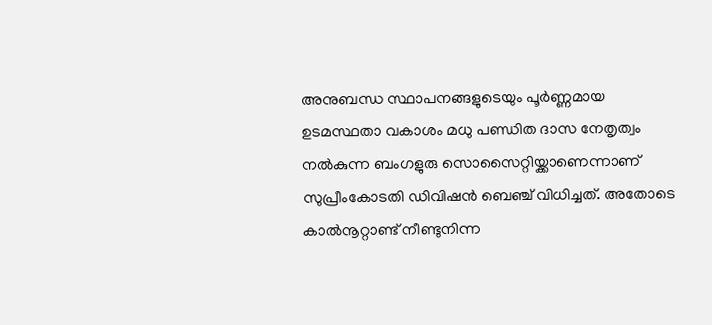അനുബന്ധ സ്ഥാപനങ്ങളുടെയും പൂർണ്ണമായ ഉടമസ്ഥതാ വകാശം മധു പണ്ഡിത ദാസ നേതൃത്വം നൽകുന്ന ബംഗളുരു സൊസൈറ്റിയ്ക്കാണെന്നാണ് സുപ്രീംകോടതി ഡിവിഷൻ ബെഞ്ച് വിധിച്ചത്. അതോടെ കാൽനൂറ്റാണ്ട് നീണ്ടുനിന്ന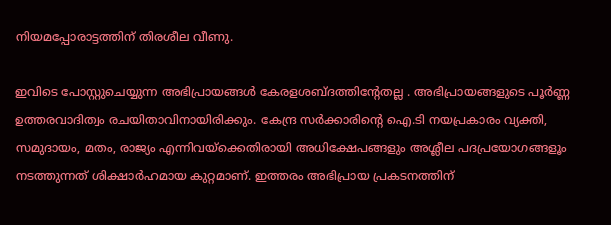നിയമപ്പോരാട്ടത്തിന് തിരശീല വീണു.

ഇവിടെ പോസ്റ്റുചെയ്യുന്ന അഭിപ്രായങ്ങള്‍ കേരളശബ്‌ദത്തിന്റേതല്ല . അഭിപ്രായങ്ങളുടെ പൂര്‍ണ്ണ ഉത്തരവാദിത്വം രചയിതാവിനായിരിക്കും. കേന്ദ്ര സർക്കാരിന്റെ ഐ.ടി നയപ്രകാരം വ്യക്തി, സമുദായം, മതം, രാജ്യം എന്നിവയ്ക്കെതിരായി അധിക്ഷേപങ്ങളും അശ്ലീല പദപ്രയോഗങ്ങളൂം നടത്തുന്നത് ശിക്ഷാര്‍ഹമായ കുറ്റമാണ്. ഇത്തരം അഭിപ്രായ പ്രകടനത്തിന്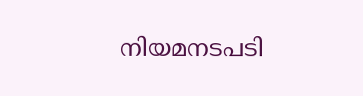നിയമനടപടി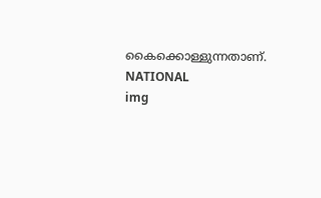കൈക്കൊള്ളുന്നതാണ്.
NATIONAL
img